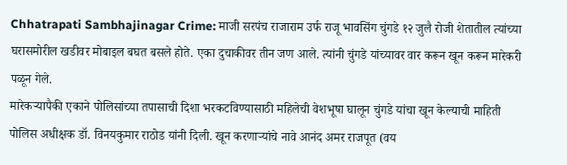Chhatrapati Sambhajinagar Crime: माजी सरपंच राजाराम उर्फ राजू भावसिंग चुंगडे १२ जुलै रोजी शेतातील त्यांच्या घरासमोरील खडीवर मोबाइल बघत बसले होते. एका दुचाकीवर तीन जण आले. त्यांनी चुंगडे यांच्यावर वार करून खून करून मारेकरी पळून गेले.
मारेकऱ्यापैकी एकाने पोलिसांच्या तपासाची दिशा भरकटविण्यासाठी महिलेची वेशभूषा घालून चुंगडे यांचा खून केल्याची माहिती पोलिस अधीक्षक डॉ. विनयकुमार राठोड यांनी दिली. खून करणाऱ्यांचे नावे आनंद अमर राजपूत (वय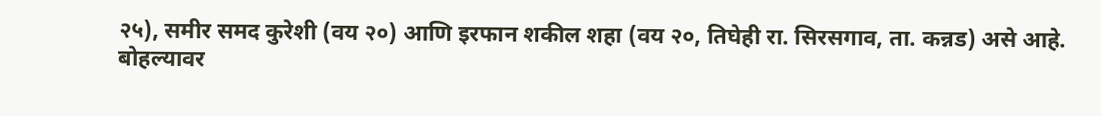२५), समीर समद कुरेशी (वय २०) आणि इरफान शकील शहा (वय २०, तिघेही रा. सिरसगाव, ता. कन्नड) असे आहे.
बोहल्यावर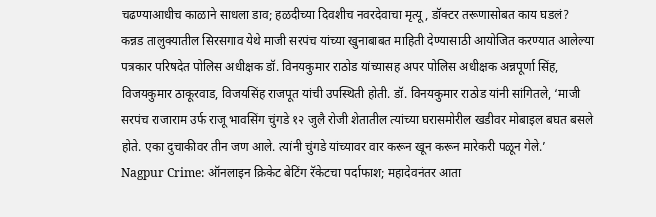चढण्याआधीच काळाने साधला डाव; हळदीच्या दिवशीच नवरदेवाचा मृत्यू, डॉक्टर तरूणासोबत काय घडलं?
कन्नड तालुक्यातील सिरसगाव येथे माजी सरपंच यांच्या खुनाबाबत माहिती देण्यासाठी आयोजित करण्यात आलेल्या पत्रकार परिषदेत पोलिस अधीक्षक डॉ. विनयकुमार राठोड यांच्यासह अपर पोलिस अधीक्षक अन्नपूर्णा सिंह, विजयकुमार ठाकूरवाड, विजयसिंह राजपूत यांची उपस्थिती होती. डॉ. विनयकुमार राठोड यांनी सांगितले, ‘माजी सरपंच राजाराम उर्फ राजू भावसिंग चुंगडे १२ जुलै रोजी शेतातील त्यांच्या घरासमोरील खडीवर मोबाइल बघत बसले होते. एका दुचाकीवर तीन जण आले. त्यांनी चुंगडे यांच्यावर वार करून खून करून मारेकरी पळून गेले.’
Nagpur Crime: ऑनलाइन क्रिकेट बेटिंग रॅकेटचा पर्दाफाश; महादेवनंतर आता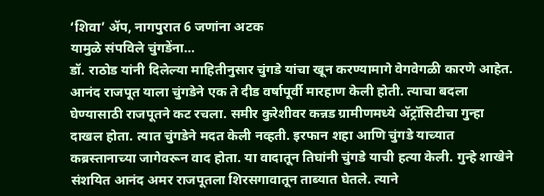‘शिवा’ ॲप, नागपुरात 6 जणांना अटक
यामुळे संपविले चुंगडेंना…
डॉ. राठोड यांनी दिलेल्या माहितीनुसार चुंगडे यांचा खून करण्यामागे वेगवेगळी कारणे आहेत. आनंद राजपूत याला चुंगडेने एक ते दीड वर्षापूर्वी मारहाण केली होती. त्याचा बदला घेण्यासाठी राजपूतने कट रचला. समीर कुरेशीवर कन्नड ग्रामीणमध्ये ॲट्रॉसिटीचा गुन्हा दाखल होता. त्यात चुंगडेने मदत केली नव्हती. इरफान शहा आणि चुंगडे याच्यात कब्रस्तानाच्या जागेवरून वाद होता. या वादातून तिघांनी चुंगडे याची हत्या केली. गुन्हे शाखेने संशयित आनंद अमर राजपूतला शिरसगावातून ताब्यात घेतले. त्याने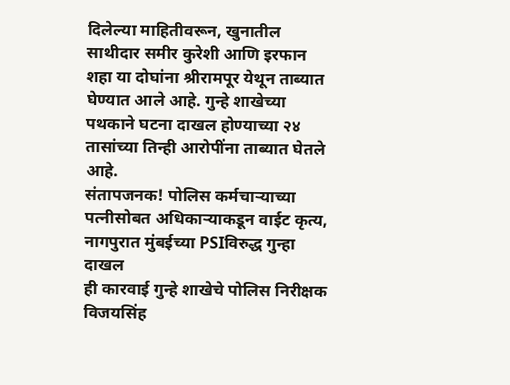दिलेल्या माहितीवरून, खुनातील साथीदार समीर कुरेशी आणि इरफान शहा या दोघांना श्रीरामपूर येथून ताब्यात घेण्यात आले आहे. गुन्हे शाखेच्या पथकाने घटना दाखल होण्याच्या २४ तासांच्या तिन्ही आरोपींना ताब्यात घेतले आहे.
संतापजनक! पोलिस कर्मचाऱ्याच्या पत्नीसोबत अधिकाऱ्याकडून वाईट कृत्य, नागपुरात मुंबईच्या PSIविरुद्ध गुन्हा दाखल
ही कारवाई गुन्हे शाखेचे पोलिस निरीक्षक विजयसिंह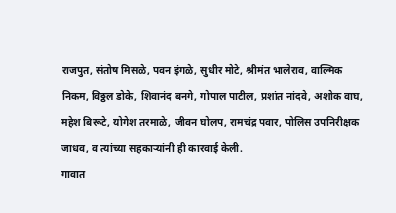राजपुत, संतोष मिसळे, पवन इंगळे, सुधीर मोटे, श्रीमंत भालेराव, वाल्मिक निकम, विठ्ठल डोके, शिवानंद बनगे, गोपाल पाटील, प्रशांत नांदवे, अशोक वाघ, महेश बिरूटे, योगेश तरमाळे, जीवन घोलप, रामचंद्र पवार, पोलिस उपनिरीक्षक जाधव, व त्यांच्या सहकाऱ्यांनी ही कारवाई केली.
गावात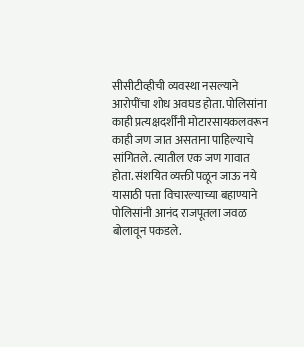सीसीटीव्हीची व्यवस्था नसल्याने आरोपींचा शोध अवघड होता. पोलिसांना काही प्रत्यक्षदर्शींनी मोटारसायकलवरून काही जण जात असताना पाहिल्याचे सांगितले. त्यातील एक जण गावात होता. संशयित व्यक्ती पळून जाऊ नये यासाठी पत्ता विचारल्याच्या बहाण्याने पोलिसांनी आनंद राजपूतला जवळ बोलावून पकडले.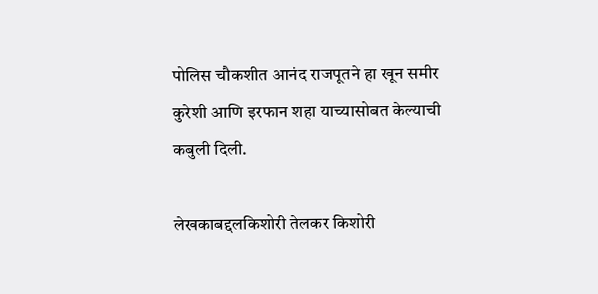पोलिस चौकशीत आनंद राजपूतने हा खून समीर कुरेशी आणि इरफान शहा याच्यासोबत केल्याची कबुली दिली.

लेखकाबद्दलकिशोरी तेलकर किशोरी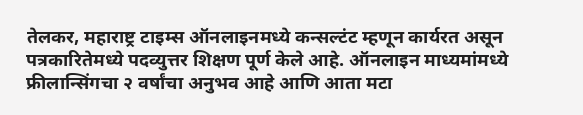तेलकर, महाराष्ट्र टाइम्स ऑनलाइनमध्ये कन्सल्टंट म्हणून कार्यरत असून पत्रकारितेमध्ये पदव्युत्तर शिक्षण पूर्ण केले आहे. ऑनलाइन माध्यमांमध्ये फ्रीलान्सिंगचा २ वर्षांचा अनुभव आहे आणि आता मटा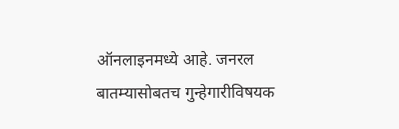ऑनलाइनमध्ये आहे. जनरल बातम्यासोबतच गुन्हेगारीविषयक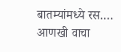बातम्यांमध्ये रस.… आणखी वाचा